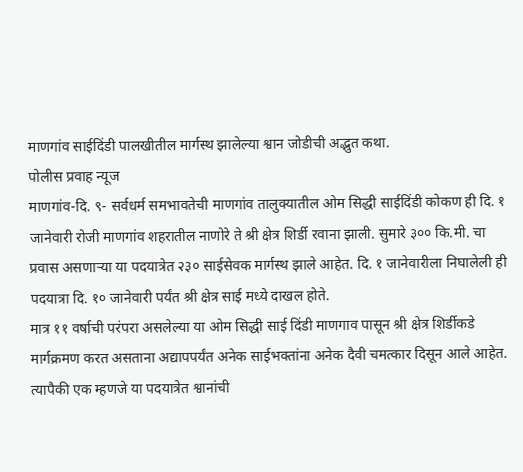माणगांव साईदिंडी पालखीतील मार्गस्थ झालेल्या श्वान जोडीची अद्भुत कथा.
पोलीस प्रवाह न्यूज
माणगांव-दि. ९- सर्वधर्म समभावतेची माणगांव तालुक्यातील ओम सिद्धी साईदिंडी कोकण ही दि. १ जानेवारी रोजी माणगांव शहरातील नाणोरे ते श्री क्षेत्र शिर्डी रवाना झाली. सुमारे ३०० कि.मी. चा प्रवास असणाऱ्या या पदयात्रेत २३० साईसेवक मार्गस्थ झाले आहेत. दि. १ जानेवारीला निघालेली ही पदयात्रा दि. १० जानेवारी पर्यंत श्री क्षेत्र साई मध्ये दाखल होते.
मात्र ११ वर्षाची परंपरा असलेल्या या ओम सिद्धी साई दिंडी माणगाव पासून श्री क्षेत्र शिर्डीकडे मार्गक्रमण करत असताना अद्यापपर्यंत अनेक साईभक्तांना अनेक दैवी चमत्कार दिसून आले आहेत. त्यापैकी एक म्हणजे या पदयात्रेत श्वानांची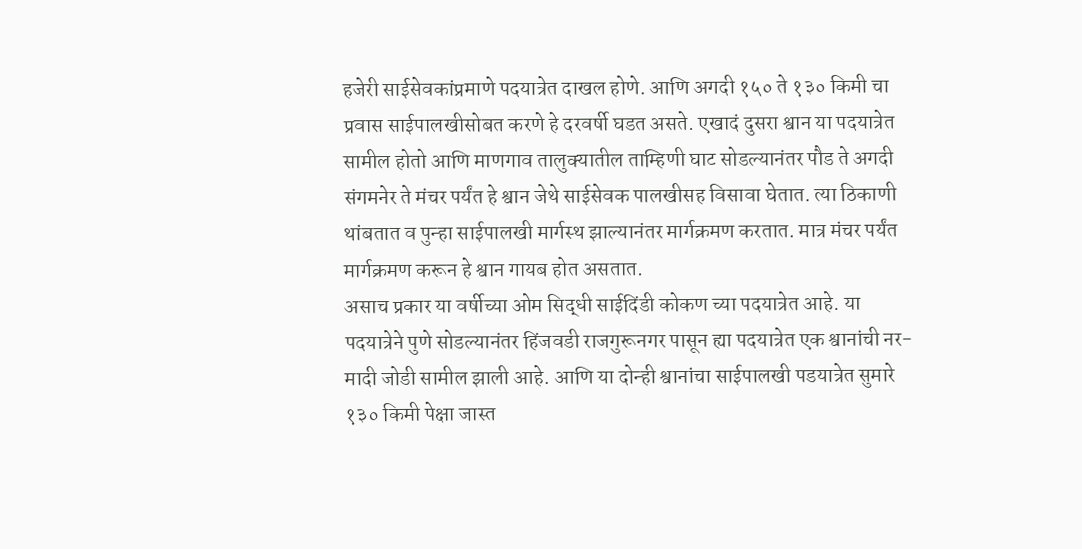हजेरी साईसेवकांप्रमाणे पदयात्रेत दाखल होणे. आणि अगदी १५० ते १३० किमी चा प्रवास साईपालखीसोबत करणे हे दरवर्षी घडत असते. एखादं दुसरा श्वान या पदयात्रेत सामील होतो आणि माणगाव तालुक्यातील ताम्हिणी घाट सोडल्यानंतर पौड ते अगदी संगमनेर ते मंचर पर्यंत हे श्वान जेथे साईसेवक पालखीसह विसावा घेतात. त्या ठिकाणी थांबतात व पुन्हा साईपालखी मार्गस्थ झाल्यानंतर मार्गक्रमण करतात. मात्र मंचर पर्यंत मार्गक्रमण करून हे श्वान गायब होत असतात.
असाच प्रकार या वर्षीच्या ओम सिद्धी साईदिंडी कोकण च्या पदयात्रेत आहे. या पदयात्रेने पुणे सोडल्यानंतर हिंजवडी राजगुरूनगर पासून ह्या पदयात्रेत एक श्वानांची नर-मादी जोडी सामील झाली आहे. आणि या दोन्ही श्वानांचा साईपालखी पडयात्रेत सुमारे १३० किमी पेक्षा जास्त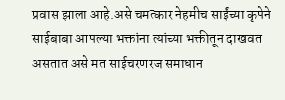प्रवास झाला आहे.असे चमत्कार नेहमीच साईंच्या कृपेने साईबाबा आपल्या भक्तांना त्यांच्या भक्तीतून दाखवत असतात असे मत साईचरणरज समाधान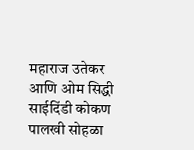महाराज उतेकर आणि ओम सिद्धी साईदिंडी कोकण पालखी सोहळा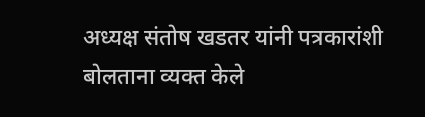अध्यक्ष संतोष खडतर यांनी पत्रकारांशी बोलताना व्यक्त केले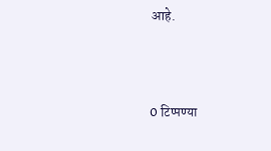आहे.



0 टिप्पण्या